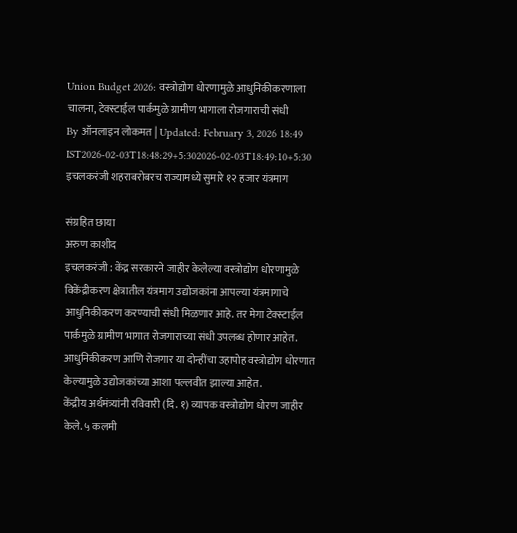Union Budget 2026: वस्त्रोद्योग धोरणामुळे आधुनिकीकरणाला चालना, टेक्स्टाईल पार्कमुळे ग्रामीण भागाला रोजगाराची संधी
By ऑनलाइन लोकमत | Updated: February 3, 2026 18:49 IST2026-02-03T18:48:29+5:302026-02-03T18:49:10+5:30
इचलकरंजी शहराबरोबरच राज्यामध्ये सुमारे १२ हजार यंत्रमाग

संग्रहित छाया
अरुण काशीद
इचलकरंजी : केंद्र सरकारने जाहीर केलेल्या वस्त्रोद्योग धोरणामुळे विकेंद्रीकरण क्षेत्रातील यंत्रमाग उद्योजकांना आपल्या यंत्रमागाचे आधुनिकीकरण करण्याची संधी मिळणार आहे. तर मेगा टेक्स्टाईल पार्कमुळे ग्रामीण भागात रोजगाराच्या संधी उपलब्ध होणार आहेत. आधुनिकीकरण आणि रोजगार या दोन्हींचा उहापोह वस्त्रोद्योग धोरणात केल्यामुळे उद्योजकांच्या आशा पल्लवीत झाल्या आहेत.
केंद्रीय अर्थमंत्र्यांनी रविवारी (दि. १) व्यापक वस्त्रोद्योग धोरण जाहीर केले. ५ कलमी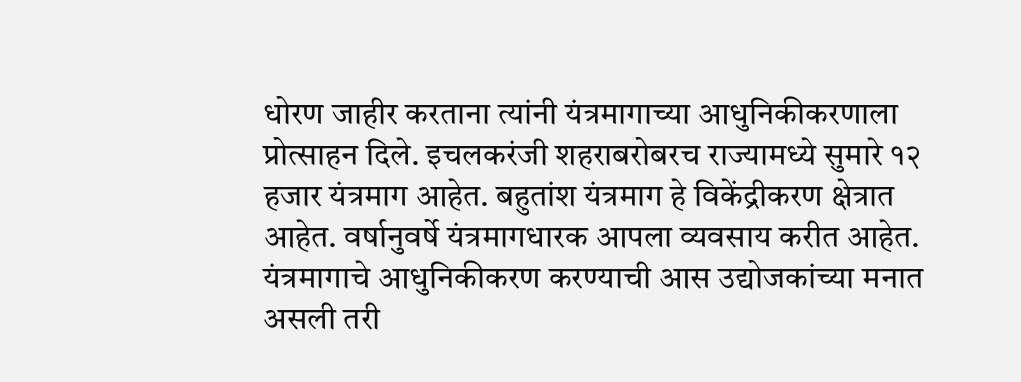धोरण जाहीर करताना त्यांनी यंत्रमागाच्या आधुनिकीकरणाला प्रोत्साहन दिले. इचलकरंजी शहराबरोबरच राज्यामध्ये सुमारे १२ हजार यंत्रमाग आहेत. बहुतांश यंत्रमाग हे विकेंद्रीकरण क्षेत्रात आहेत. वर्षानुवर्षे यंत्रमागधारक आपला व्यवसाय करीत आहेत. यंत्रमागाचे आधुनिकीकरण करण्याची आस उद्योजकांच्या मनात असली तरी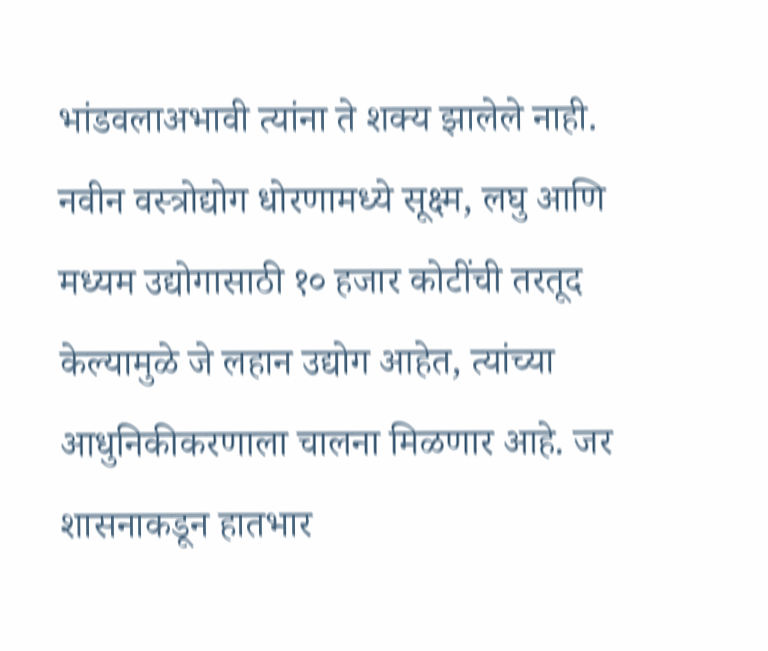भांडवलाअभावी त्यांना ते शक्य झालेले नाही.
नवीन वस्त्रोद्योग धोरणामध्ये सूक्ष्म, लघु आणि मध्यम उद्योगासाठी १० हजार कोटींची तरतूद केल्यामुळे जे लहान उद्योग आहेत, त्यांच्या आधुनिकीकरणाला चालना मिळणार आहे. जर शासनाकडून हातभार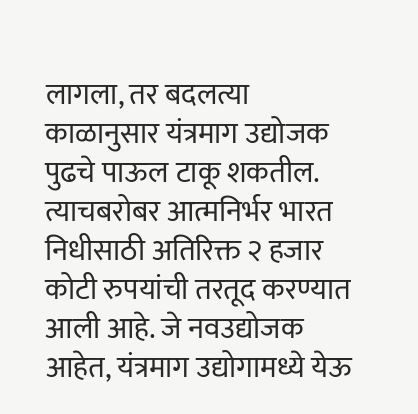लागला, तर बदलत्या काळानुसार यंत्रमाग उद्योजक पुढचे पाऊल टाकू शकतील. त्याचबरोबर आत्मनिर्भर भारत निधीसाठी अतिरिक्त २ हजार कोटी रुपयांची तरतूद करण्यात आली आहे. जे नवउद्योजक आहेत, यंत्रमाग उद्योगामध्ये येऊ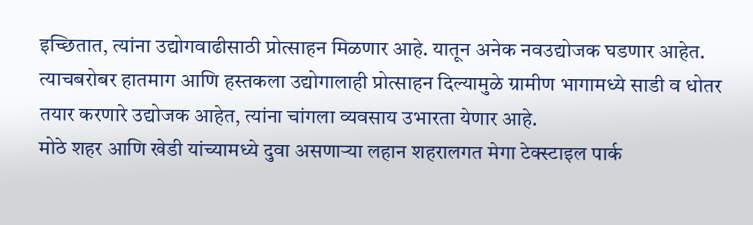इच्छितात, त्यांना उद्योगवाढीसाठी प्रोत्साहन मिळणार आहे. यातून अनेक नवउद्योजक घडणार आहेत.
त्याचबरोबर हातमाग आणि हस्तकला उद्योगालाही प्रोत्साहन दिल्यामुळे ग्रामीण भागामध्ये साडी व धोतर तयार करणारे उद्योजक आहेत, त्यांना चांगला व्यवसाय उभारता येणार आहे.
मोठे शहर आणि खेडी यांच्यामध्ये दुवा असणाऱ्या लहान शहरालगत मेगा टेक्स्टाइल पार्क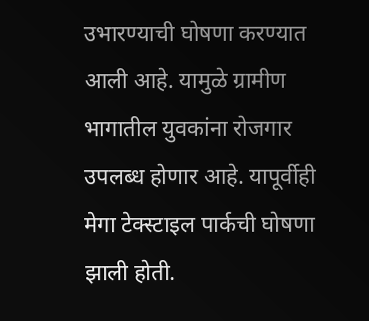उभारण्याची घोषणा करण्यात आली आहे. यामुळे ग्रामीण भागातील युवकांना रोजगार उपलब्ध होणार आहे. यापूर्वीही मेगा टेक्स्टाइल पार्कची घोषणा झाली होती.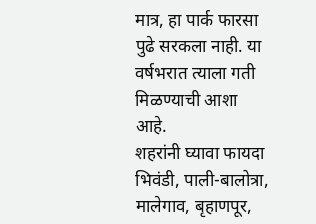मात्र, हा पार्क फारसा पुढे सरकला नाही. या वर्षभरात त्याला गती मिळण्याची आशा आहे.
शहरांनी घ्यावा फायदा
भिवंडी, पाली-बालोत्रा, मालेगाव, बृहाणपूर,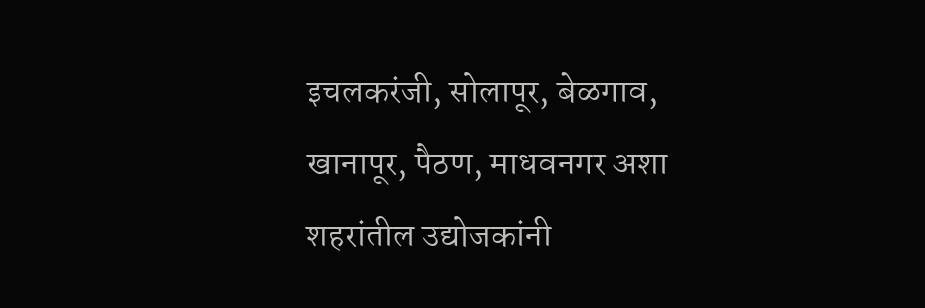इचलकरंजी, सोलापूर, बेळगाव, खानापूर, पैठण, माधवनगर अशा शहरांतील उद्योजकांनी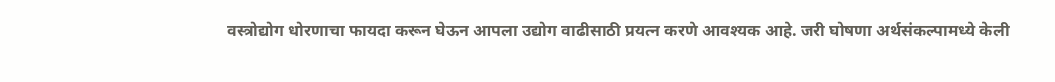वस्त्रोद्योग धोरणाचा फायदा करून घेऊन आपला उद्योग वाढीसाठी प्रयत्न करणे आवश्यक आहे. जरी घोषणा अर्थसंकल्पामध्ये केली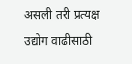असली तरी प्रत्यक्ष उद्योग वाढीसाठी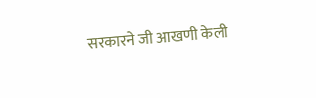सरकारने जी आखणी केली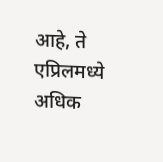आहे, ते एप्रिलमध्ये अधिक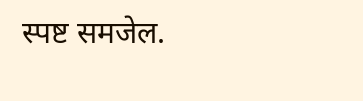स्पष्ट समजेल.